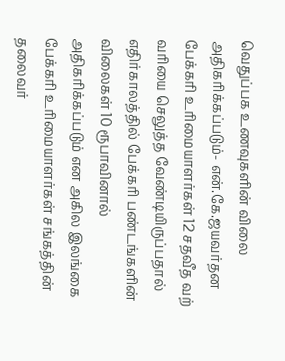வெதுப்பக உணவுகளின் விலை அதிகரிக்கப்படும்- என்.கே.ஜயவர்தன
பேக்கரி உரிமையாளர்கள் 12 சதவீத வற் வரியை செலுத்த வேண்டியிருப்பதால் எதிர்காலத்தில் பேக்கரி பண்டங்களின் விலைகள் 10 ரூபாவினால் அதிகரிக்கப்படும் என அகில இலங்கை பேக்கரி உரிமையாளர்கள் சங்கத்தின் தலைவர்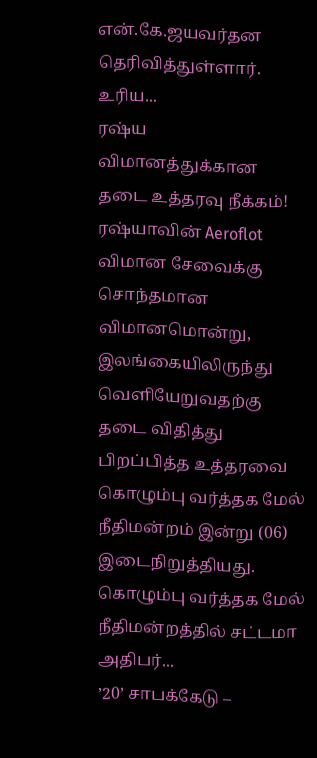என்.கே.ஜயவர்தன தெரிவித்துள்ளார்.
உரிய...
ரஷ்ய விமானத்துக்கான தடை உத்தரவு நீக்கம்!
ரஷ்யாவின் Aeroflot விமான சேவைக்கு சொந்தமான விமானமொன்று, இலங்கையிலிருந்து வௌியேறுவதற்கு தடை விதித்து பிறப்பித்த உத்தரவை கொழும்பு வர்த்தக மேல் நீதிமன்றம் இன்று (06) இடைநிறுத்தியது.
கொழும்பு வர்த்தக மேல் நீதிமன்றத்தில் சட்டமா அதிபர்...
’20’ சாபக்கேடு –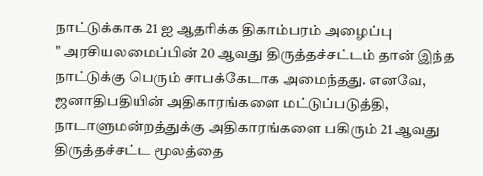நாட்டுக்காக 21 ஐ ஆதரிக்க திகாம்பரம் அழைப்பு
" அரசியலமைப்பின் 20 ஆவது திருத்தச்சட்டம் தான் இந்த நாட்டுக்கு பெரும் சாபக்கேடாக அமைந்தது. எனவே, ஜனாதிபதியின் அதிகாரங்களை மட்டுப்படுத்தி, நாடாளுமன்றத்துக்கு அதிகாரங்களை பகிரும் 21 ஆவது திருத்தச்சட்ட மூலத்தை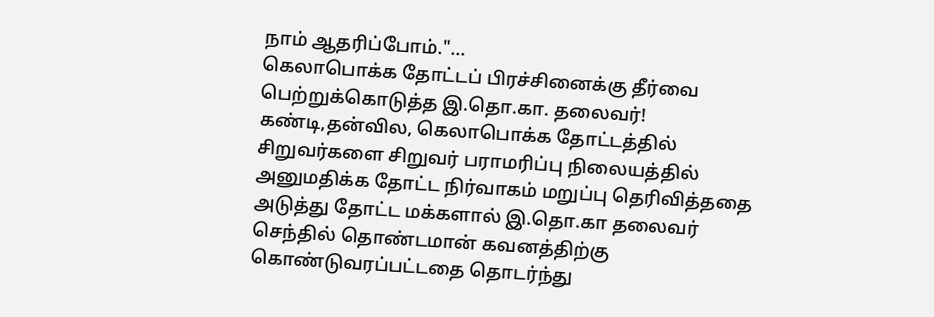நாம் ஆதரிப்போம்."...
கெலாபொக்க தோட்டப் பிரச்சினைக்கு தீர்வை பெற்றுக்கொடுத்த இ.தொ.கா. தலைவர்!
கண்டி,தன்வில, கெலாபொக்க தோட்டத்தில் சிறுவர்களை சிறுவர் பராமரிப்பு நிலையத்தில் அனுமதிக்க தோட்ட நிர்வாகம் மறுப்பு தெரிவித்ததை அடுத்து தோட்ட மக்களால் இ.தொ.கா தலைவர் செந்தில் தொண்டமான் கவனத்திற்கு கொண்டுவரப்பட்டதை தொடர்ந்து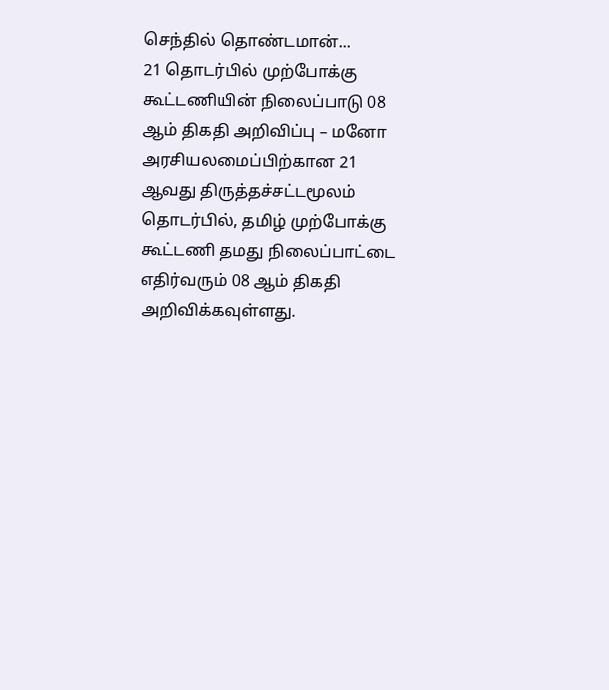செந்தில் தொண்டமான்...
21 தொடர்பில் முற்போக்கு கூட்டணியின் நிலைப்பாடு 08 ஆம் திகதி அறிவிப்பு – மனோ
அரசியலமைப்பிற்கான 21 ஆவது திருத்தச்சட்டமூலம் தொடர்பில், தமிழ் முற்போக்கு கூட்டணி தமது நிலைப்பாட்டை எதிர்வரும் 08 ஆம் திகதி அறிவிக்கவுள்ளது.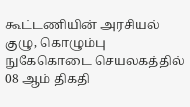கூட்டணியின் அரசியல் குழு, கொழும்பு நுகேகொடை செயலகத்தில் 08 ஆம் திகதி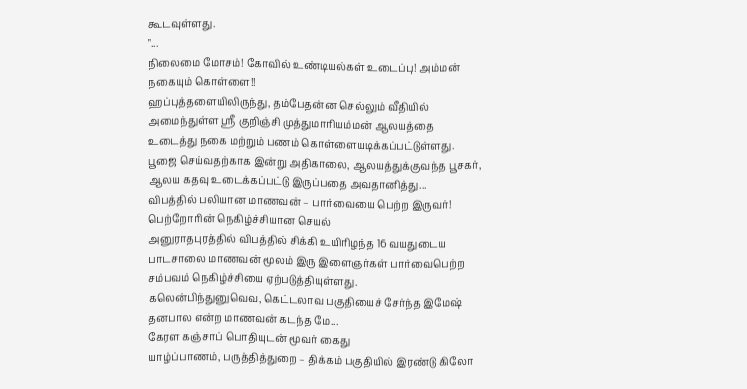கூடவுள்ளது.
"...
நிலைமை மோசம்! கோவில் உண்டியல்கள் உடைப்பு! அம்மன் நகையும் கொள்ளை!!
ஹப்புத்தளையிலிருந்து, தம்பேதன்ன செல்லும் வீதியில் அமைந்துள்ள ஸ்ரீ குறிஞ்சி முத்துமாரியம்மன் ஆலயத்தை உடைத்து நகை மற்றும் பணம் கொள்ளையடிக்கப்பட்டுள்ளது.
பூஜை செய்வதற்காக இன்று அதிகாலை, ஆலயத்துக்குவந்த பூசகர், ஆலய கதவு உடைக்கப்பட்டு இருப்பதை அவதானித்து...
விபத்தில் பலியான மாணவன் – பார்வையை பெற்ற இருவர்! பெற்றோரின் நெகிழ்ச்சியான செயல்
அனுராதபுரத்தில் விபத்தில் சிக்கி உயிரிழந்த 16 வயதுடைய பாடசாலை மாணவன் மூலம் இரு இளைஞர்கள் பார்வைபெற்ற சம்பவம் நெகிழ்ச்சியை ஏற்படுத்தியுள்ளது.
கலென்பிந்துனுவெவ, கெட்டலாவ பகுதியைச் சேர்ந்த இமேஷ் தனபால என்ற மாணவன் கடந்த மே...
கேரள கஞ்சாப் பொதியுடன் மூவர் கைது
யாழ்ப்பாணம், பருத்தித்துறை – திக்கம் பகுதியில் இரண்டு கிலோ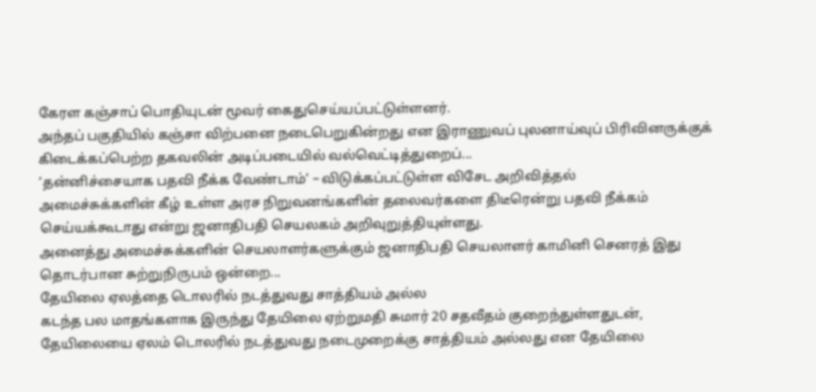கேரள கஞ்சாப் பொதியுடன் மூவர் கைதுசெய்யப்பட்டுள்ளனர்.
அந்தப் பகுதியில் கஞ்சா விற்பனை நடைபெறுகின்றது என இராணுவப் புலனாய்வுப் பிரிவினருக்குக் கிடைக்கப்பெற்ற தகவலின் அடிப்படையில் வல்வெட்டித்துறைப்...
‘தன்னிச்சையாக பதவி நீக்க வேண்டாம்’ – விடுக்கப்பட்டுள்ள விசேட அறிவித்தல்
அமைச்சுக்களின் கீழ் உள்ள அரச நிறுவனங்களின் தலைவர்களை திடீரென்று பதவி நீக்கம் செய்யக்கூடாது என்று ஜனாதிபதி செயலகம் அறிவுறுத்தியுள்ளது.
அனைத்து அமைச்சுக்களின் செயலாளர்களுக்கும் ஜனாதிபதி செயலாளர் காமினி செனரத் இது தொடர்பான சுற்றுநிருபம் ஒன்றை...
தேயிலை ஏலத்தை டொலரில் நடத்துவது சாத்தியம் அல்ல
கடந்த பல மாதங்களாக இருந்து தேயிலை ஏற்றுமதி சுமார் 20 சதவீதம் குறைந்துள்ளதுடன், தேயிலையை ஏலம் டொலரில் நடத்துவது நடைமுறைக்கு சாத்தியம் அல்லது என தேயிலை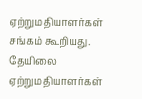ஏற்றுமதியாளர்கள் சங்கம் கூறியது.
தேயிலை ஏற்றுமதியாளர்கள்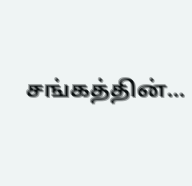சங்கத்தின்...